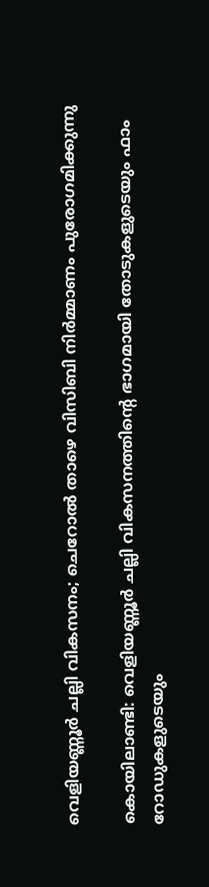വെളിയണ്ണൂര്‍ ചല്ലി വികസനം; ചെറോല്‍ താഴെ വിസിബി നിര്‍മ്മാണം പുരോഗമിക്കുന്നു

കൊയിലാണ്ടി: വെളിയണ്ണൂര്‍ ചല്ലി വികസനത്തിന്റെ ഭാഗമായി തോടുകളുടെയും ഫാം റോഡുകളുടെയും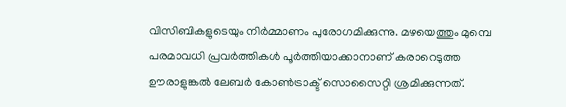വിസിബികളുടെയും നിര്‍മ്മാണം പുരോഗമിക്കുന്നു. മഴയെത്തും മുമ്പെ പരമാവധി പ്രവർത്തികള്‍ പൂര്‍ത്തിയാക്കാനാണ് കരാറെടുത്ത ഊരാളുങ്കല്‍ ലേബര്‍ കോണ്‍ട്രാക്ട് സൊസൈറ്റി ശ്രമിക്കുന്നത്.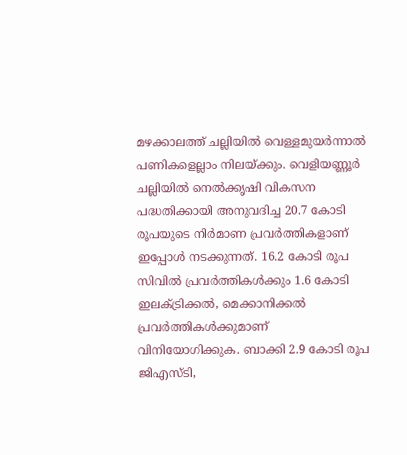മഴക്കാലത്ത് ചല്ലിയില്‍ വെള്ളമുയര്‍ന്നാല്‍ പണികളെല്ലാം നിലയ്ക്കും. വെളിയണ്ണൂര്‍ ചല്ലിയില്‍ നെല്‍ക്കൃഷി വികസന പദ്ധതിക്കായി അനുവദിച്ച 20.7 കോടി രൂപയുടെ നിര്‍മാണ പ്രവർത്തികളാണ് ഇപ്പോള്‍ നടക്കുന്നത്. 16.2 കോടി രൂപ സിവില്‍ പ്രവർത്തികള്‍ക്കും 1.6 കോടി ഇലക്ട്രിക്കല്‍, മെക്കാനിക്കല്‍ പ്രവർത്തികള്‍ക്കുമാണ് വിനിയോഗിക്കുക. ബാക്കി 2.9 കോടി രൂപ ജിഎസ്ടി,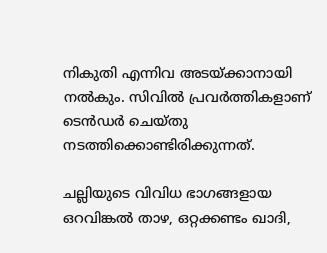നികുതി എന്നിവ അടയ്ക്കാനായി നല്‍കും. സിവില്‍ പ്രവർത്തികളാണ് ടെന്‍ഡര്‍ ചെയ്തു നടത്തിക്കൊണ്ടിരിക്കുന്നത്.

ചല്ലിയുടെ വിവിധ ഭാഗങ്ങളായ ഒറവിങ്കല്‍ താഴ, ഒറ്റക്കണ്ടം ഖാദി,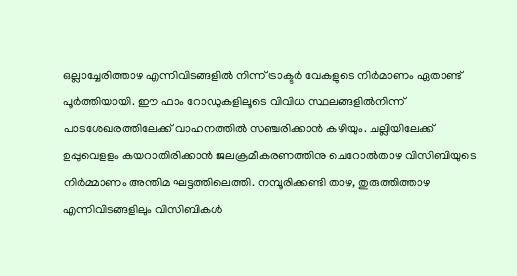ഒല്ലാച്ചേരിത്താഴ എന്നിവിടങ്ങളില്‍ നിന്ന് ട്രാക്ടര്‍ വേകളുടെ നിര്‍മാണം ഏതാണ്ട് പൂര്‍ത്തിയായി. ഈ ഫാം റോഡുകളിലൂടെ വിവിധ സ്ഥലങ്ങളില്‍നിന്ന് പാടശേഖരത്തിലേക്ക് വാഹനത്തില്‍ സഞ്ചരിക്കാന്‍ കഴിയും. ചല്ലിയിലേക്ക് ഉപ്പുവെളളം കയറാതിരിക്കാന്‍ ജലക്രമീകരണത്തിനു ചെറോല്‍താഴ വിസിബിയുടെ നിര്‍മ്മാണം അന്തിമ ഘട്ടത്തിലെത്തി. നമ്പൂരിക്കണ്ടി താഴ, തുരുത്തിത്താഴ എന്നിവിടങ്ങളിലും വിസിബികള്‍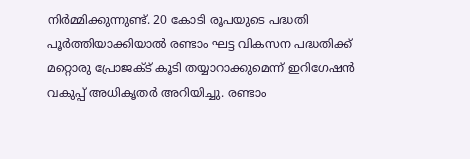നിര്‍മ്മിക്കുന്നുണ്ട്. 20 കോടി രൂപയുടെ പദ്ധതി പൂര്‍ത്തിയാക്കിയാല്‍ രണ്ടാം ഘട്ട വികസന പദ്ധതിക്ക് മറ്റൊരു പ്രോജക്ട് കൂടി തയ്യാറാക്കുമെന്ന് ഇറിഗേഷന്‍ വകുപ്പ് അധികൃതര്‍ അറിയിച്ചു. രണ്ടാം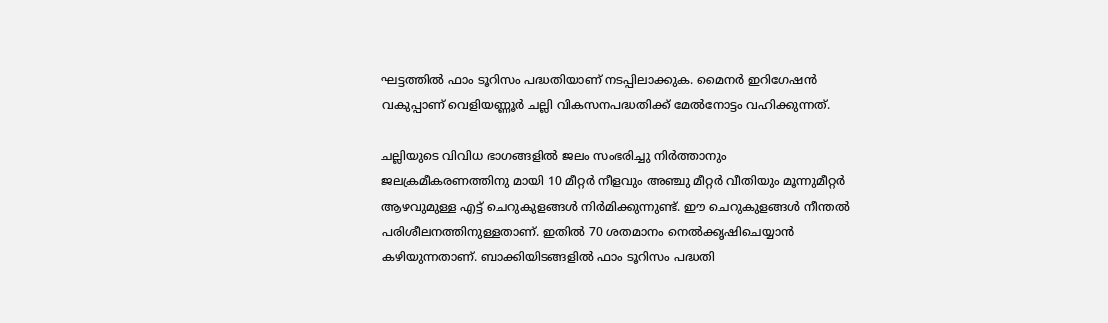ഘട്ടത്തില്‍ ഫാം ടൂറിസം പദ്ധതിയാണ് നടപ്പിലാക്കുക. മൈനര്‍ ഇറിഗേഷന്‍ വകുപ്പാണ് വെളിയണ്ണൂര്‍ ചല്ലി വികസനപദ്ധതിക്ക് മേല്‍നോട്ടം വഹിക്കുന്നത്.

ചല്ലിയുടെ വിവിധ ഭാഗങ്ങളില്‍ ജലം സംഭരിച്ചു നിര്‍ത്താനും ജലക്രമീകരണത്തിനു മായി 10 മീറ്റര്‍ നീളവും അഞ്ചു മീറ്റര്‍ വീതിയും മൂന്നുമീറ്റര്‍ ആഴവുമുള്ള എട്ട് ചെറുകുളങ്ങള്‍ നിര്‍മിക്കുന്നുണ്ട്. ഈ ചെറുകുളങ്ങള്‍ നീന്തല്‍ പരിശീലനത്തിനുള്ളതാണ്. ഇതില്‍ 70 ശതമാനം നെല്‍ക്കൃഷിചെയ്യാന്‍ കഴിയുന്നതാണ്. ബാക്കിയിടങ്ങളില്‍ ഫാം ടൂറിസം പദ്ധതി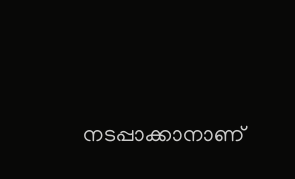നടപ്പാക്കാനാണ്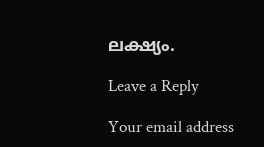ലക്ഷ്യം.

Leave a Reply

Your email address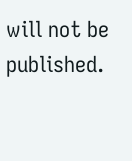will not be published.